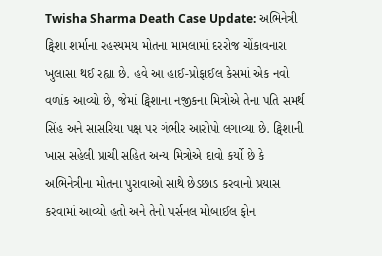Twisha Sharma Death Case Update: અભિનેત્રી ટ્વિશા શર્માના રહસ્યમય મોતના મામલામાં દરરોજ ચોંકાવનારા ખુલાસા થઈ રહ્યા છે. હવે આ હાઈ-પ્રોફાઈલ કેસમાં એક નવો વળાંક આવ્યો છે, જેમાં ટ્વિશાના નજીકના મિત્રોએ તેના પતિ સમર્થ સિંહ અને સાસરિયા પક્ષ પર ગંભીર આરોપો લગાવ્યા છે. ટ્વિશાની ખાસ સહેલી પ્રાચી સહિત અન્ય મિત્રોએ દાવો કર્યો છે કે અભિનેત્રીના મોતના પુરાવાઓ સાથે છેડછાડ કરવાનો પ્રયાસ કરવામાં આવ્યો હતો અને તેનો પર્સનલ મોબાઈલ ફોન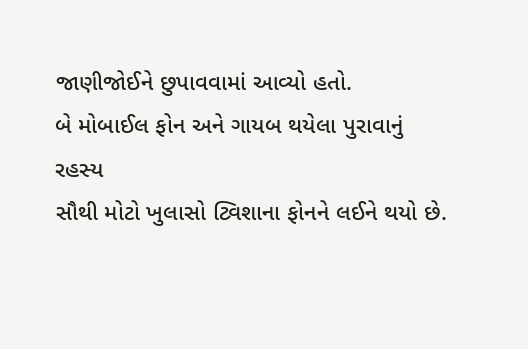જાણીજોઈને છુપાવવામાં આવ્યો હતો.
બે મોબાઈલ ફોન અને ગાયબ થયેલા પુરાવાનું રહસ્ય
સૌથી મોટો ખુલાસો ટ્વિશાના ફોનને લઈને થયો છે.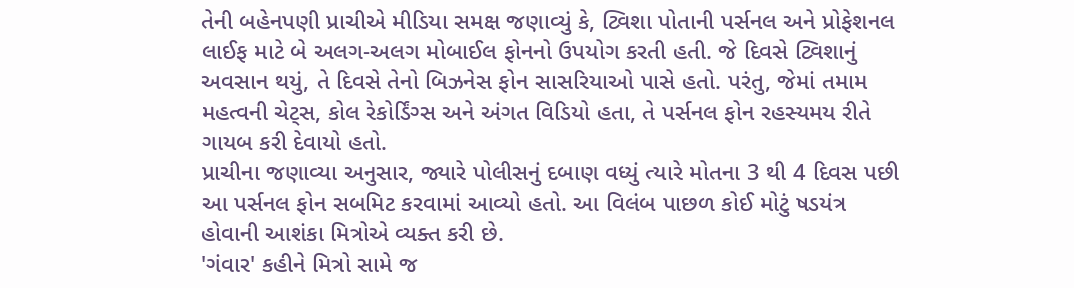તેની બહેનપણી પ્રાચીએ મીડિયા સમક્ષ જણાવ્યું કે, ટ્વિશા પોતાની પર્સનલ અને પ્રોફેશનલ લાઈફ માટે બે અલગ-અલગ મોબાઈલ ફોનનો ઉપયોગ કરતી હતી. જે દિવસે ટ્વિશાનું અવસાન થયું, તે દિવસે તેનો બિઝનેસ ફોન સાસરિયાઓ પાસે હતો. પરંતુ, જેમાં તમામ મહત્વની ચેટ્સ, કોલ રેકોર્ડિંગ્સ અને અંગત વિડિયો હતા, તે પર્સનલ ફોન રહસ્યમય રીતે ગાયબ કરી દેવાયો હતો.
પ્રાચીના જણાવ્યા અનુસાર, જ્યારે પોલીસનું દબાણ વધ્યું ત્યારે મોતના 3 થી 4 દિવસ પછી આ પર્સનલ ફોન સબમિટ કરવામાં આવ્યો હતો. આ વિલંબ પાછળ કોઈ મોટું ષડયંત્ર હોવાની આશંકા મિત્રોએ વ્યક્ત કરી છે.
'ગંવાર' કહીને મિત્રો સામે જ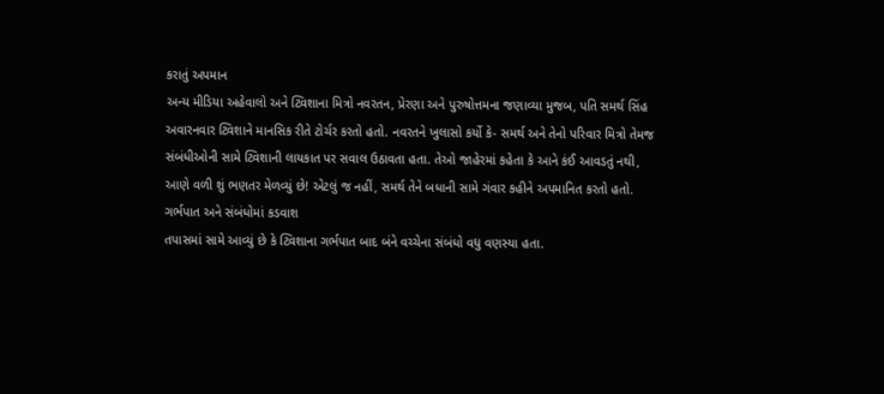કરાતું અપમાન
અન્ય મીડિયા અહેવાલો અને ટ્વિશાના મિત્રો નવરતન, પ્રેરણા અને પુરુષોત્તમના જણાવ્યા મુજબ, પતિ સમર્થ સિંહ અવારનવાર ટ્વિશાને માનસિક રીતે ટોર્ચર કરતો હતો. નવરતને ખુલાસો કર્યો કે- સમર્થ અને તેનો પરિવાર મિત્રો તેમજ સંબંધીઓની સામે ટ્વિશાની લાયકાત પર સવાલ ઉઠાવતા હતા. તેઓ જાહેરમાં કહેતા કે આને કંઈ આવડતું નથી, આણે વળી શું ભણતર મેળવ્યું છે! એટલું જ નહીં, સમર્થ તેને બધાની સામે ગંવાર કહીને અપમાનિત કરતો હતો.
ગર્ભપાત અને સંબંધોમાં કડવાશ
તપાસમાં સામે આવ્યું છે કે ટ્વિશાના ગર્ભપાત બાદ બંને વચ્ચેના સંબંધો વધુ વણસ્યા હતા.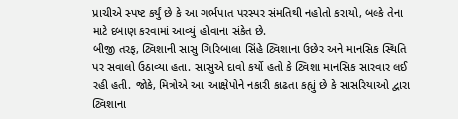પ્રાચીએ સ્પષ્ટ કર્યું છે કે આ ગર્ભપાત પરસ્પર સંમતિથી નહોતો કરાયો, બલ્કે તેના માટે દબાણ કરવામાં આવ્યું હોવાના સંકેત છે.
બીજી તરફ, ટ્વિશાની સાસુ ગિરિબાલા સિંહે ટ્વિશાના ઉછેર અને માનસિક સ્થિતિ પર સવાલો ઉઠાવ્યા હતા. સાસુએ દાવો કર્યો હતો કે ટ્વિશા માનસિક સારવાર લઈ રહી હતી. જોકે, મિત્રોએ આ આક્ષેપોને નકારી કાઢતા કહ્યું છે કે સાસરિયાઓ દ્વારા ટ્વિશાના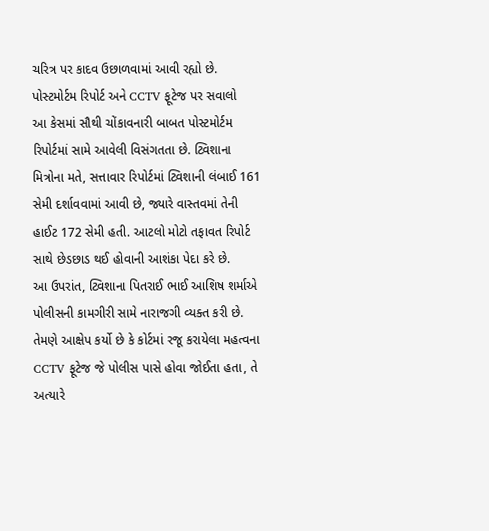ચરિત્ર પર કાદવ ઉછાળવામાં આવી રહ્યો છે.
પોસ્ટમોર્ટમ રિપોર્ટ અને CCTV ફૂટેજ પર સવાલો
આ કેસમાં સૌથી ચોંકાવનારી બાબત પોસ્ટમોર્ટમ રિપોર્ટમાં સામે આવેલી વિસંગતતા છે. ટ્વિશાના મિત્રોના મતે, સત્તાવાર રિપોર્ટમાં ટ્વિશાની લંબાઈ 161 સેમી દર્શાવવામાં આવી છે, જ્યારે વાસ્તવમાં તેની હાઈટ 172 સેમી હતી. આટલો મોટો તફાવત રિપોર્ટ સાથે છેડછાડ થઈ હોવાની આશંકા પેદા કરે છે.
આ ઉપરાંત, ટ્વિશાના પિતરાઈ ભાઈ આશિષ શર્માએ પોલીસની કામગીરી સામે નારાજગી વ્યક્ત કરી છે. તેમણે આક્ષેપ કર્યો છે કે કોર્ટમાં રજૂ કરાયેલા મહત્વના CCTV ફૂટેજ જે પોલીસ પાસે હોવા જોઈતા હતા, તે અત્યારે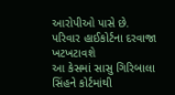આરોપીઓ પાસે છે.
પરિવાર હાઈકોર્ટના દરવાજા ખટખટાવશે
આ કેસમાં સાસુ ગિરિબાલા સિંહને કોર્ટમાંથી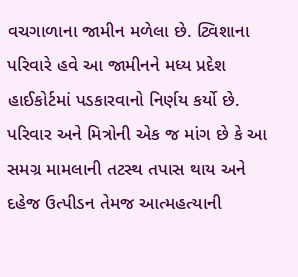વચગાળાના જામીન મળેલા છે. ટ્વિશાના પરિવારે હવે આ જામીનને મધ્ય પ્રદેશ હાઈકોર્ટમાં પડકારવાનો નિર્ણય કર્યો છે. પરિવાર અને મિત્રોની એક જ માંગ છે કે આ સમગ્ર મામલાની તટસ્થ તપાસ થાય અને દહેજ ઉત્પીડન તેમજ આત્મહત્યાની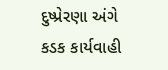દુષ્પ્રેરણા અંગે કડક કાર્યવાહી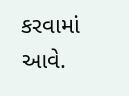કરવામાં આવે.